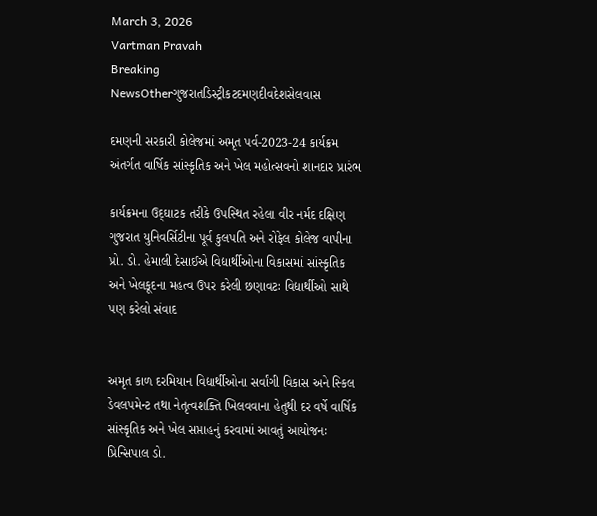March 3, 2026
Vartman Pravah
Breaking NewsOtherગુજરાતડિસ્ટ્રીકટદમણદીવદેશસેલવાસ

દમણની સરકારી કોલેજમાં અમૃત પર્વ-2023-24 કાર્યક્રમ અંતર્ગત વાર્ષિક સાંસ્‍કૃતિક અને ખેલ મહોત્‍સવનો શાનદાર પ્રારંભ

કાર્યક્રમના ઉદ્‌ઘાટક તરીકે ઉપસ્‍થિત રહેલા વીર નર્મદ દક્ષિણ ગુજરાત યુનિવર્સિટીના પૂર્વ કુલપતિ અને રોફેલ કોલેજ વાપીના પ્રો. ડો. હેમાલી દેસાઈએ વિદ્યાર્થીઓના વિકાસમાં સાંસ્‍કૃતિક અને ખેલકૂદના મહત્‍વ ઉપર કરેલી છણાવટઃ વિદ્યાર્થીઓ સાથે પણ કરેલો સંવાદ


અમૃત કાળ દરમિયાન વિદ્યાર્થીઓના સર્વાંગી વિકાસ અને સ્‍કિલ ડેવલપમેન્‍ટ તથા નેતૃત્‍વશક્‍તિ ખિલવવાના હેતુથી દર વર્ષે વાર્ષિક સાંસ્‍કૃતિક અને ખેલ સપ્તાહનું કરવામાં આવતું આયોજનઃ પ્રિન્‍સિપાલ ડો.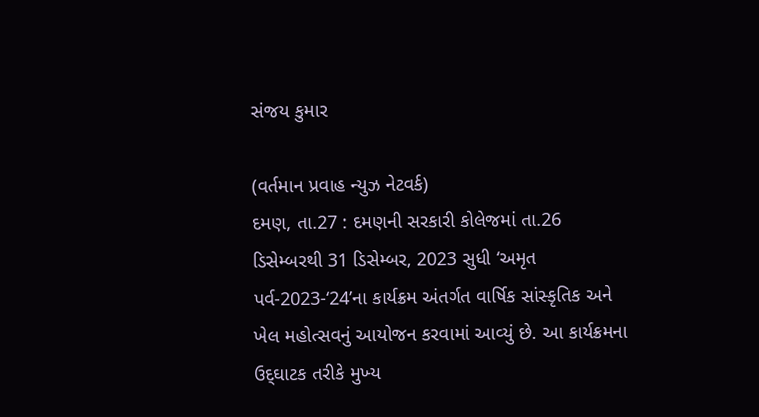સંજય કુમાર

(વર્તમાન પ્રવાહ ન્‍યુઝ નેટવર્ક)
દમણ, તા.27 : દમણની સરકારી કોલેજમાં તા.26 ડિસેમ્‍બરથી 31 ડિસેમ્‍બર, 2023 સુધી ‘અમૃત પર્વ-2023-‘24’ના કાર્યક્રમ અંતર્ગત વાર્ષિક સાંસ્‍કૃતિક અને ખેલ મહોત્‍સવનું આયોજન કરવામાં આવ્‍યું છે. આ કાર્યક્રમના ઉદ્‌ઘાટક તરીકે મુખ્‍ય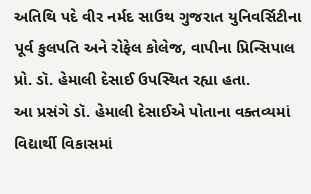અતિથિ પદે વીર નર્મદ સાઉથ ગુજરાત યુનિવર્સિટીના પૂર્વ કુલપતિ અને રોફેલ કોલેજ, વાપીના પ્રિન્‍સિપાલ પ્રો. ડૉ. હેમાલી દેસાઈ ઉપસ્‍થિત રહ્યા હતા.
આ પ્રસંગે ડૉ. હેમાલી દેસાઈએ પોતાના વક્‍તવ્‍યમાં વિદ્યાર્થી વિકાસમાં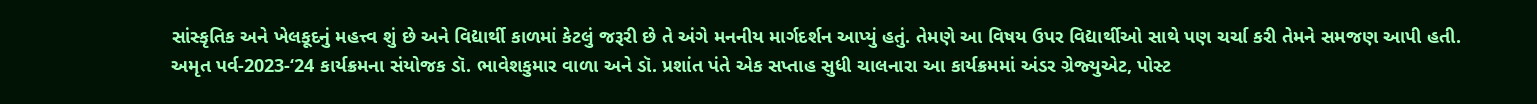સાંસ્‍કૃતિક અને ખેલકૂદનું મહત્ત્વ શું છે અને વિદ્યાર્થી કાળમાં કેટલું જરૂરી છે તે અંગે મનનીય માર્ગદર્શન આપ્‍યું હતું. તેમણે આ વિષય ઉપર વિદ્યાર્થીઓ સાથે પણ ચર્ચા કરી તેમને સમજણ આપી હતી.
અમૃત પર્વ-2023-‘24 કાર્યક્રમના સંયોજક ડૉ. ભાવેશકુમાર વાળા અને ડૉ. પ્રશાંત પંતે એક સપ્તાહ સુધી ચાલનારા આ કાર્યક્રમમાં અંડર ગ્રેજ્‍યુએટ, પોસ્‍ટ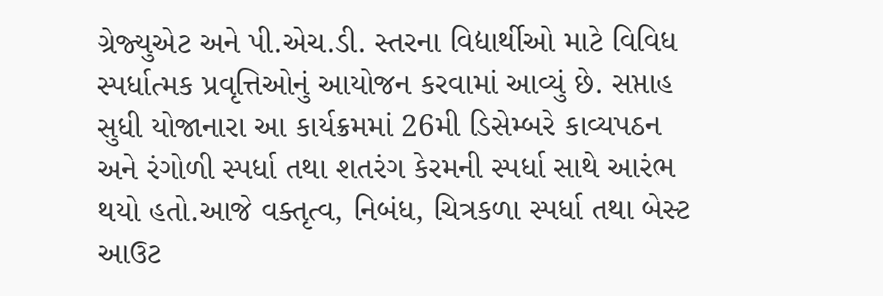ગ્રેજ્‍યુએટ અને પી.એચ.ડી. સ્‍તરના વિદ્યાર્થીઓ માટે વિવિધ સ્‍પર્ધાત્‍મક પ્રવૃત્તિઓનું આયોજન કરવામાં આવ્‍યું છે. સપ્તાહ સુધી યોજાનારા આ કાર્યક્રમમાં 26મી ડિસેમ્‍બરે કાવ્‍યપઠન અને રંગોળી સ્‍પર્ધા તથા શતરંગ કેરમની સ્‍પર્ધા સાથે આરંભ થયો હતો.આજે વક્‍તૃત્‍વ, નિબંધ, ચિત્રકળા સ્‍પર્ધા તથા બેસ્‍ટ આઉટ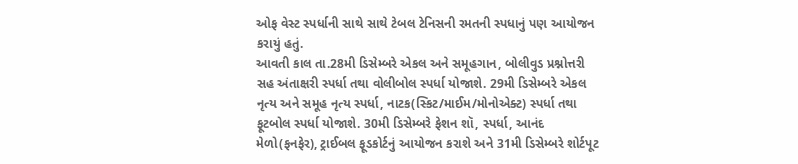ઓફ વેસ્‍ટ સ્‍પર્ધાની સાથે સાથે ટેબલ ટેનિસની રમતની સ્‍પધાનું પણ આયોજન કરાયું હતું.
આવતી કાલ તા.28મી ડિસેમ્‍બરે એકલ અને સમૂહગાન, બોલીવુડ પ્રશ્નોત્તરી સહ અંતાક્ષરી સ્‍પર્ધા તથા વોલીબોલ સ્‍પર્ધા યોજાશે. 29મી ડિસેમ્‍બરે એકલ નૃત્‍ય અને સમૂહ નૃત્‍ય સ્‍પર્ધા, નાટક(સ્‍કિટ/માઈમ/મોનોએક્‍ટ) સ્‍પર્ધા તથા ફૂટબોલ સ્‍પર્ધા યોજાશે. 30મી ડિસેમ્‍બરે ફેશન શૉ, સ્‍પર્ધા, આનંદ મેળો(ફનફેર), ટ્રાઈબલ ફૂડકોર્ટનું આયોજન કરાશે અને 31મી ડિસેમ્‍બરે શોર્ટપૂટ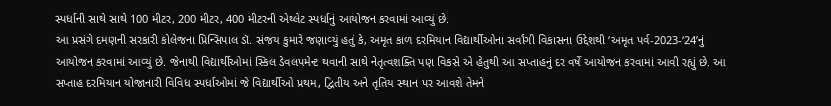સ્‍પર્ધાની સાથે સાથે 100 મીટર, 200 મીટર, 400 મીટરની એથ્‍લેટ સ્‍પર્ધાનું આયોજન કરવામાં આવ્‍યું છે.
આ પ્રસંગે દમણની સરકારી કોલેજના પ્રિન્‍સિપાલ ડૉ. સંજય કુમારે જણાવ્‍યું હતું કે, અમૃત કાળ દરમિયાન વિદ્યાર્થીઓના સર્વાંગી વિકાસના ઉદ્દેશથી ‘અમૃત પર્વ-2023-‘24’નું આયોજન કરવામાં આવ્‍યું છે. જેનાથી વિદ્યાર્થીઓમાં સ્‍કિલ ડેવલપમેન્‍ટ થવાની સાથે નેતૃત્‍વશક્‍તિ પણ વિકસે એ હેતુથી આ સપ્તાહનું દર વર્ષે આયોજન કરવામાં આવી રહ્યું છે. આ સપ્તાહ દરમિયાન યોજાનારી વિવિધ સ્‍પર્ધાઓમાં જે વિદ્યાર્થીઓ પ્રથમ, દ્વિતીય અને તૃતિય સ્‍થાન પર આવશે તેમને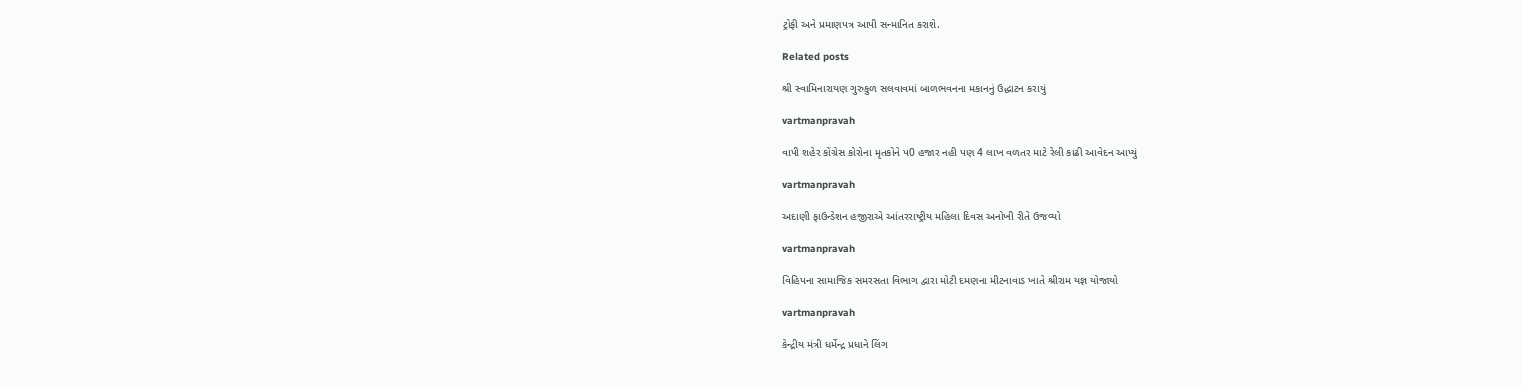ટ્રોફી અને પ્રમાણપત્ર આપી સન્‍માનિત કરાશે.

Related posts

શ્રી સ્‍વામિનારાયણ ગુરુકુળ સલવાવમાં બાળભવનના મકાનનું ઉદ્ધાટન કરાયું

vartmanpravah

વાપી શહેર કોંગ્રેસ કોરોના મૃતકોને પ0 હજાર નહી પણ 4 લાખ વળતર માટે રેલી કાઢી આવેદન આપ્‍યું

vartmanpravah

અદાણી ફાઉન્‍ડેશન હજીરાએ આંતરરાષ્‍ટ્રીય મહિલા દિવસ અનોખી રીતે ઉજવ્‍યો

vartmanpravah

વિહિપના સામાજિક સમરસતા વિભાગ દ્વારા મોટી દમણના મીટનાવાડ ખાતે શ્રીરામ યજ્ઞ યોજાયો

vartmanpravah

કેન્‍દ્રીય મંત્રી ધર્મેન્‍દ્ર પ્રધાને લિંગ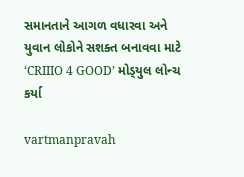સમાનતાને આગળ વધારવા અને યુવાન લોકોને સશક્‍ત બનાવવા માટે ‘CRIIIO 4 GOOD’ મોડ્‍યુલ લોન્‍ચ કર્યા

vartmanpravah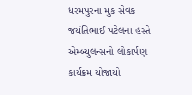ધરમપુરના મુક સેવક જયંતિભાઈ પટેલના હસ્‍તે એમ્‍બ્‍યુલન્‍સનો લોકાર્પણ કાર્યક્રમ યોજાયો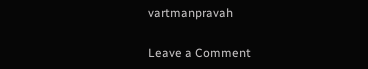vartmanpravah

Leave a Comment